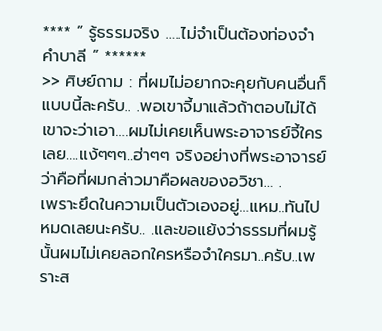**** ” รู้ธรรมจริง …..ไม่จำเป็นต้องท่องจำ คำบาลี ” ******
>> ศิษย์ถาม : ที่ผมไม่อยากจะคุยกับคนอื่นก็แบบนี้ละครับ.. .พอเขาจี้มาแล้วถ้าตอบไม่ได้เขาจะว่าเอา….ผมไม่เคยเห็นพระอาจารย์จี้ใครเลย….แง้ๆๆๆ..ฮ่าๆๆ จริงอย่างที่พระอาจารย์ว่าคือที่ผมกล่าวมาคือผลของอวิชา… .
เพราะยึดในความเป็นตัวเองอยู่…แหม..ทันไปหมดเลยนะครับ.. .และขอแย้งว่าธรรมที่ผมรู้นั้นผมไม่เคยลอกใครหรือจำใครมา..ครับ..เพราะส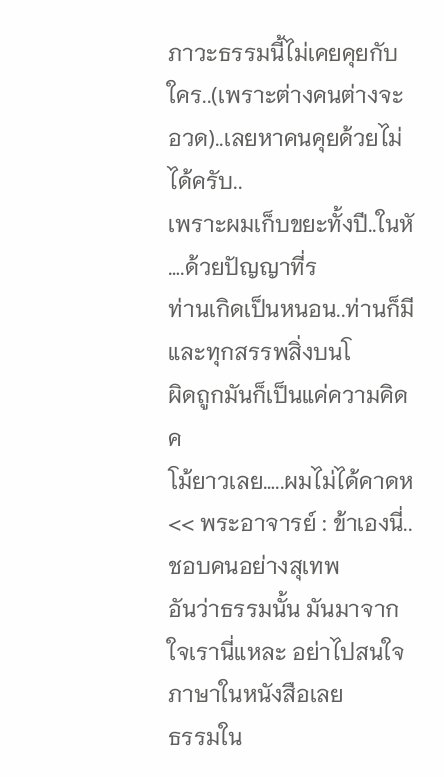ภาวะธรรมนี้ไม่เคยคุยกับใคร..(เพราะต่างคนต่างจะอวด)..เลยหาคนคุยด้วยไม่ได้ครับ..
เพราะผมเก็บขยะทั้งปี..ในหั
….ด้วยปัญญาที่ร
ท่านเกิดเป็นหนอน..ท่านก็มี
และทุกสรรพสิ่งบนโ
ผิดถูกมันก็เป็นแค่ความคิดค
โม้ยาวเลย…..ผมไม่ได้คาดห
<< พระอาจารย์ : ข้าเองนี่..ชอบคนอย่างสุเทพ
อันว่าธรรมนั้น มันมาจากใจเรานี่แหละ อย่าไปสนใจภาษาในหนังสือเลย
ธรรมใน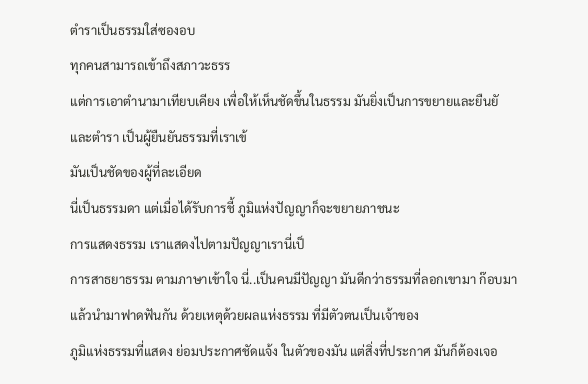ตำราเป็นธรรมใส่ซองอบ
ทุกคนสามารถเข้าถึงสภาวะธรร
แต่การเอาตำนามาเทียบเคียง เพื่อให้เห็นชัดขึ้นในธรรม มันยิ่งเป็นการขยายและยืนยั
และตำรา เป็นผู้ยืนยันธรรมที่เราเข้
มันเป็นชัดของผู้ที่ละเอียด
นี่เป็นธรรมดา แต่เมื่อได้รับการชี้ ภูมิแห่งปัญญาก็จะขยายภาชนะ
การแสดงธรรม เราแสดงไปตามปัญญาเรานี่เป็
การสาธยาธรรม ตามภาษาเข้าใจ นี่..เป็นคนมีปัญญา มันดีกว่าธรรมที่ลอกเขามา ก๊อบมา แล้วนำมาฟาดฟันกัน ด้วยเหตุด้วยผลแห่งธรรม ที่มีตัวตนเป็นเจ้าของ
ภูมิแห่งธรรมที่แสดง ย่อมประกาศชัดแจ้ง ในตัวของมัน แต่สิ่งที่ประกาศ มันก็ต้องเจอ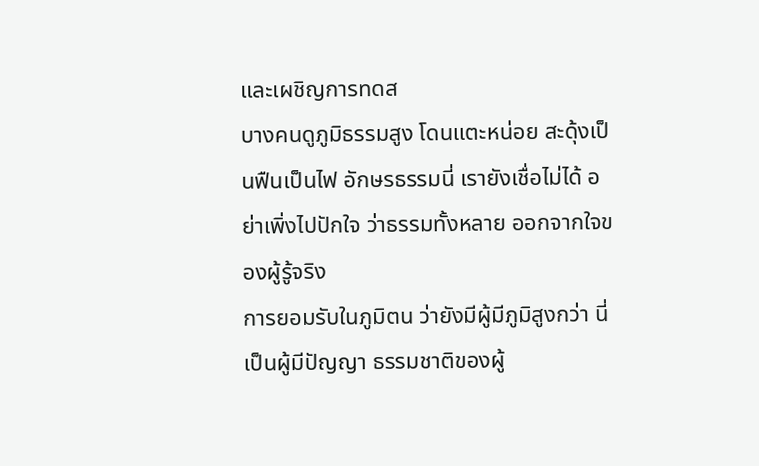และเผชิญการทดส
บางคนดูภูมิธรรมสูง โดนแตะหน่อย สะดุ้งเป็นฟืนเป็นไฟ อักษรธรรมนี่ เรายังเชื่อไม่ได้ อย่าเพิ่งไปปักใจ ว่าธรรมทั้งหลาย ออกจากใจของผู้รู้จริง
การยอมรับในภูมิตน ว่ายังมีผู้มีภูมิสูงกว่า นี่เป็นผู้มีปัญญา ธรรมชาติของผู้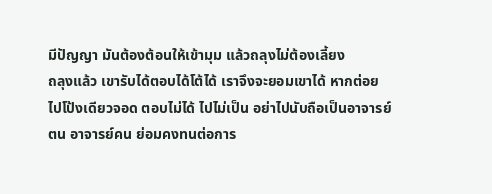มีปัญญา มันต้องต้อนให้เข้ามุม แล้วถลุงไม่ต้องเลี้ยง
ถลุงแล้ว เขารับได้ตอบได้โต้ได้ เราจึงจะยอมเขาได้ หากต่อยไปโป้งเดียวจอด ตอบไม่ได้ ไปไม่เป็น อย่าไปนับถือเป็นอาจารย์ตน อาจารย์คน ย่อมคงทนต่อการ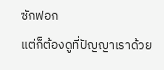ซักฟอก
แต่ก็ต้องดูที่ปัญญาเราด้วย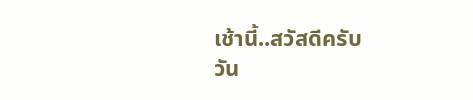เช้านี้..สวัสดีครับ
วัน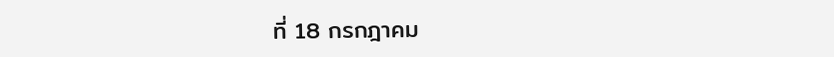ที่ 18 กรกฎาคม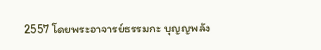2557 โดยพระอาจารย์ธรรมกะ บุญญพลัง